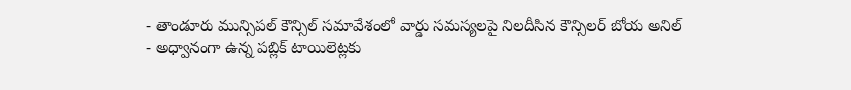- తాండూరు మున్సిపల్ కౌన్సిల్ సమావేశంలో వార్డు సమస్యలపై నిలదీసిన కౌన్సిలర్ బోయ అనిల్
- అధ్వానంగా ఉన్న పబ్లిక్ టాయిలెట్లకు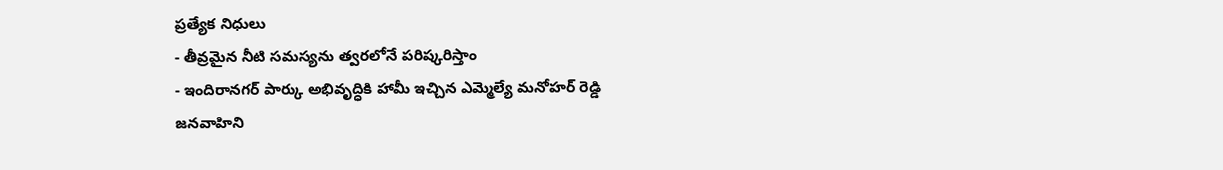ప్రత్యేక నిధులు
- తీవ్రమైన నీటి సమస్యను త్వరలోనే పరిష్కరిస్తాం
- ఇందిరానగర్ పార్కు అభివృద్ధికి హామీ ఇచ్చిన ఎమ్మెల్యే మనోహర్ రెడ్డి
జనవాహిని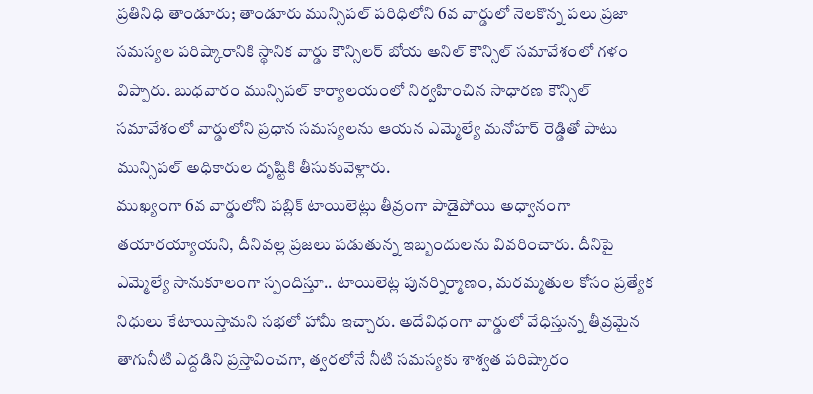ప్రతినిధి తాండూరు; తాండూరు మున్సిపల్ పరిధిలోని 6వ వార్డులో నెలకొన్న పలు ప్రజా సమస్యల పరిష్కారానికి స్థానిక వార్డు కౌన్సిలర్ బోయ అనిల్ కౌన్సిల్ సమావేశంలో గళం విప్పారు. బుధవారం మున్సిపల్ కార్యాలయంలో నిర్వహించిన సాధారణ కౌన్సిల్ సమావేశంలో వార్డులోని ప్రధాన సమస్యలను ఆయన ఎమ్మెల్యే మనోహర్ రెడ్డితో పాటు మున్సిపల్ అధికారుల దృష్టికి తీసుకువెళ్లారు.
ముఖ్యంగా 6వ వార్డులోని పబ్లిక్ టాయిలెట్లు తీవ్రంగా పాడైపోయి అధ్వానంగా తయారయ్యాయని, దీనివల్ల ప్రజలు పడుతున్న ఇబ్బందులను వివరించారు. దీనిపై ఎమ్మెల్యే సానుకూలంగా స్పందిస్తూ.. టాయిలెట్ల పునర్నిర్మాణం, మరమ్మతుల కోసం ప్రత్యేక నిధులు కేటాయిస్తామని సభలో హామీ ఇచ్చారు. అదేవిధంగా వార్డులో వేధిస్తున్న తీవ్రమైన తాగునీటి ఎద్దడిని ప్రస్తావించగా, త్వరలోనే నీటి సమస్యకు శాశ్వత పరిష్కారం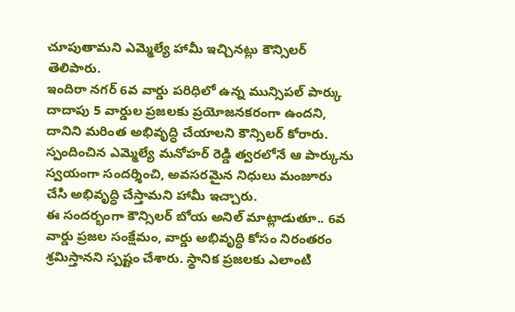చూపుతామని ఎమ్మెల్యే హామీ ఇచ్చినట్లు కౌన్సిలర్ తెలిపారు.
ఇందిరా నగర్ 6వ వార్డు పరిధిలో ఉన్న మున్సిపల్ పార్కు దాదాపు 5 వార్డుల ప్రజలకు ప్రయోజనకరంగా ఉందని, దానిని మరింత అభివృద్ధి చేయాలని కౌన్సిలర్ కోరారు. స్పందించిన ఎమ్మెల్యే మనోహర్ రెడ్డి త్వరలోనే ఆ పార్కును స్వయంగా సందర్శించి, అవసరమైన నిధులు మంజూరు చేసి అభివృద్ధి చేస్తామని హామీ ఇచ్చారు.
ఈ సందర్భంగా కౌన్సిలర్ బోయ అనిల్ మాట్లాడుతూ.. 6వ వార్డు ప్రజల సంక్షేమం, వార్డు అభివృద్ధి కోసం నిరంతరం శ్రమిస్తానని స్పష్టం చేశారు. స్థానిక ప్రజలకు ఎలాంటి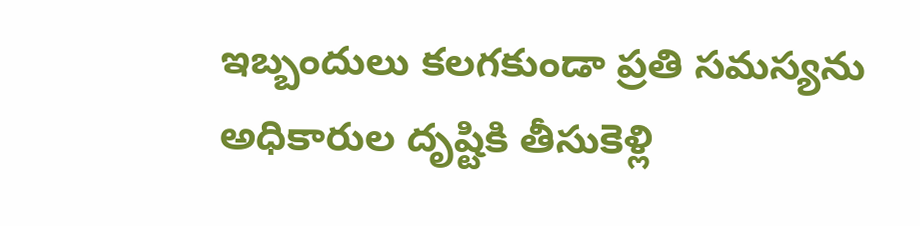ఇబ్బందులు కలగకుండా ప్రతి సమస్యను అధికారుల దృష్టికి తీసుకెళ్లి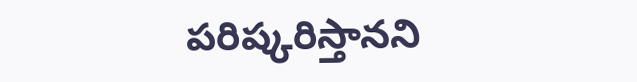పరిష్కరిస్తానని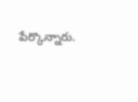పేర్కొన్నారు.